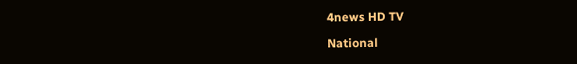4news HD TV

National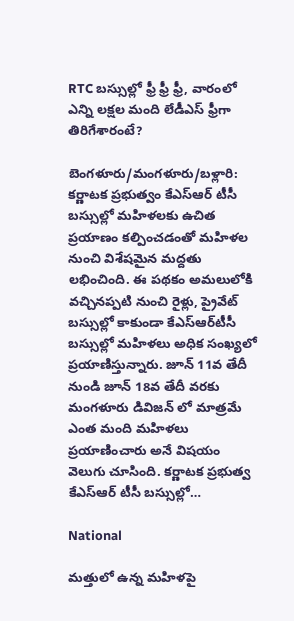RTC బస్సుల్లో ఫ్రీ ఫ్రీ ఫ్రీ, వారంలో ఎన్ని లక్షల మంది లేడీఎస్ ఫ్రీగా తిరిగేశారంటే?

బెంగళూరు/మంగళూరు/బళ్లారి: కర్ణాటక ప్రభుత్వం కేఎస్ఆర్ టీసీ బస్సుల్లో మహిళలకు ఉచిత ప్రయాణం కల్పించడంతో మహిళల నుంచి విశేషమైన మద్దతు లభించింది. ఈ పథకం అమలులోకి వచ్చినప్పటి నుంచి రైళ్లు, ప్రైవేట్ బస్సుల్లో కాకుండా కేఎస్‌ఆర్‌టీసీ బస్సుల్లో మహిళలు అధిక సంఖ్యలో ప్రయాణిస్తున్నారు. జూన్ 11వ తేదీ నుండి జూన్ 18వ తేదీ వరకు మంగళూరు డివిజన్ లో మాత్రమే ఎంత మంది మహిళలు ప్రయాణించారు అనే విషయం వెలుగు చూసింది. కర్ణాటక ప్రభుత్వ కేఎస్ఆర్ టీసీ బస్సుల్లో…

National

మత్తులో ఉన్న మహిళపై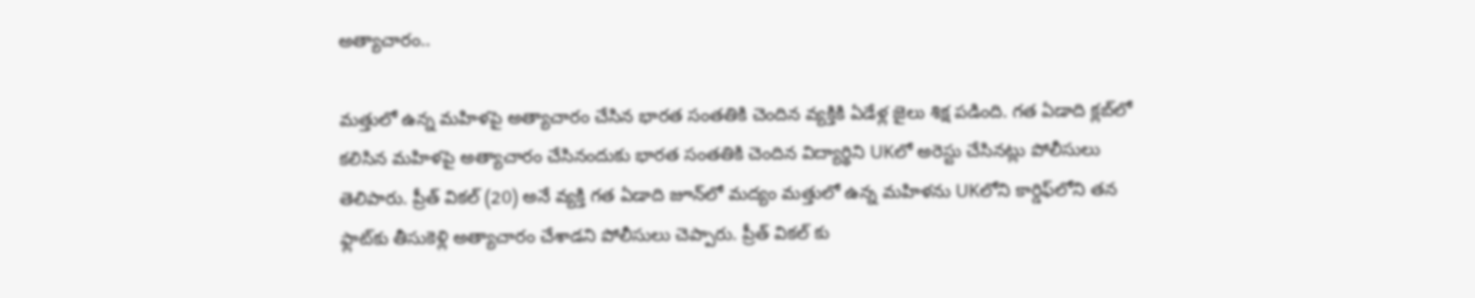అత్యాచారం..

మత్తులో ఉన్న మహిళపై అత్యాచారం చేసిన భారత సంతతికి చెందిన వ్యక్తికి ఏడేళ్ల జైలు శిక్ష పడింది. గత ఏడాది క్లబ్‌లో కలిసిన మహిళపై అత్యాచారం చేసినందుకు భారత సంతతికి చెందిన విద్యార్థిని UKలో అరెస్టు చేసినట్లు పోలీసులు తెలిపారు. ప్రీత్ వికల్ (20) అనే వ్యక్తి గత ఏడాది జూన్‌లో మద్యం మత్తులో ఉన్న మహిళను UKలోని కార్డిఫ్‌లోని తన ఫ్లాట్‌కు తీసుకెళ్లి అత్యాచారం చేశాడని పోలీసులు చెప్పారు. ప్రీత్ వికల్ కు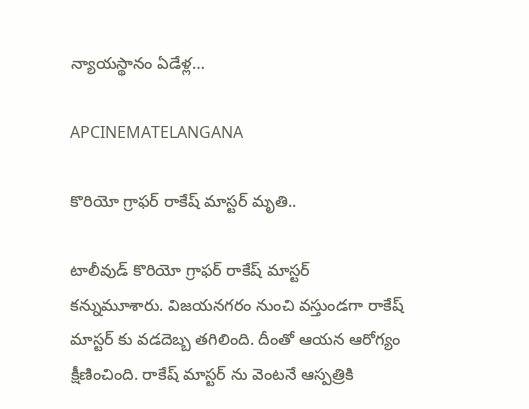న్యాయస్థానం ఏడేళ్ల…

APCINEMATELANGANA

కొరియో గ్రాఫర్ రాకేష్ మాస్టర్ మృతి..

టాలీవుడ్ కొరియో గ్రాఫర్ రాకేష్ మాస్టర్ కన్నుమూశారు. విజయనగరం నుంచి వస్తుండగా రాకేష్ మాస్టర్ కు వడదెబ్బ తగిలింది. దీంతో ఆయన ఆరోగ్యం క్షీణించింది. రాకేష్ మాస్టర్ ను వెంటనే ఆస్పత్రికి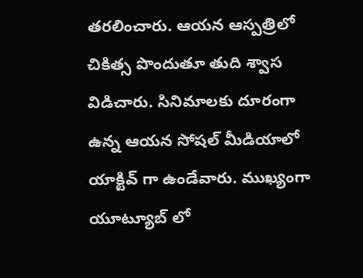తరలించారు. ఆయన ఆస్పత్రిలో చికిత్స పొందుతూ తుది శ్వాస విడిచారు. సినిమాలకు దూరంగా ఉన్న ఆయన సోషల్ మీడియాలో యాక్టివ్ గా ఉండేవారు. ముఖ్యంగా యూట్యూబ్ లో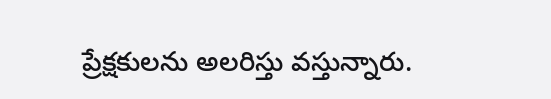ప్రేక్షకులను అలరిస్తు వస్తున్నారు.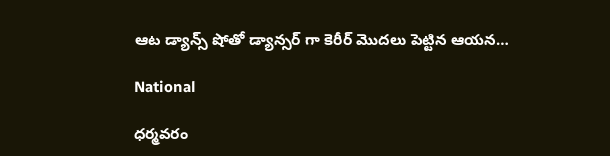ఆట డ్యాన్స్ షోతో డ్యాన్సర్ గా కెరీర్ మొదలు పెట్టిన ఆయన…

National

ధర్మవరం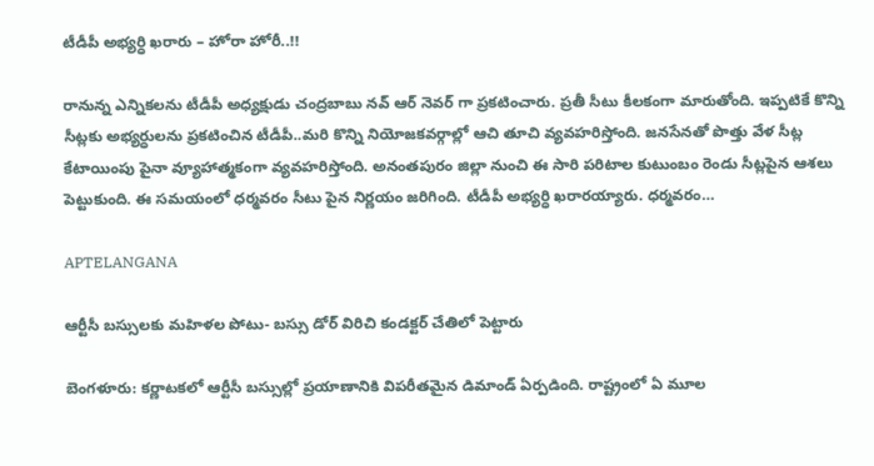టీడీపీ అభ్యర్ధి ఖరారు – హోరా హోరీ..!!

రానున్న ఎన్నికలను టీడీపీ అధ్యక్షుడు చంద్రబాబు నవ్ ఆర్ నెవర్ గా ప్రకటించారు. ప్రతీ సీటు కీలకంగా మారుతోంది. ఇప్పటికే కొన్ని సీట్లకు అభ్యర్ధులను ప్రకటించిన టీడీపీ..మరి కొన్ని నియోజకవర్గాల్లో ఆచి తూచి వ్యవహరిస్తోంది. జనసేనతో పొత్తు వేళ సీట్ల కేటాయింపు పైనా వ్యూహాత్మకంగా వ్యవహరిస్తోంది. అనంతపురం జిల్లా నుంచి ఈ సారి పరిటాల కుటుంబం రెండు సీట్లపైన ఆశలు పెట్టుకుంది. ఈ సమయంలో ధర్మవరం సీటు పైన నిర్ణయం జరిగింది. టీడీపీ అభ్యర్ధి ఖరారయ్యారు. ధర్మవరం…

APTELANGANA

ఆర్టీసీ బస్సులకు మహిళల పోటు- బస్సు డోర్ విరిచి కండక్టర్ చేతిలో పెట్టారు

బెంగళూరు: కర్ణాటకలో ఆర్టీసీ బస్సుల్లో ప్రయాణానికి విపరీతమైన డిమాండ్ ఏర్పడింది. రాష్ట్రంలో ఏ మూల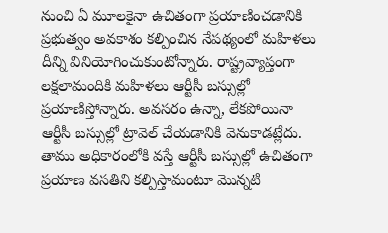నుంచి ఏ మూలకైనా ఉచితంగా ప్రయాణించడానికి ప్రభుత్వం అవకాశం కల్పించిన నేపథ్యంలో మహిళలు దీన్ని వినియోగించుకుంటోన్నారు. రాష్ట్రవ్యాప్తంగా లక్షలామందికి మహిళలు ఆర్టీసీ బస్సుల్లో ప్రయాణిస్తోన్నారు. అవసరం ఉన్నా, లేకపోయినా ఆర్టీసీ బస్సుల్లో ట్రావెల్ చేయడానికి వెనుకాడట్లేదు. తాము అధికారంలోకి వస్తే ఆర్టీసీ బస్సుల్లో ఉచితంగా ప్రయాణ వసతిని కల్పిస్తామంటూ మొన్నటి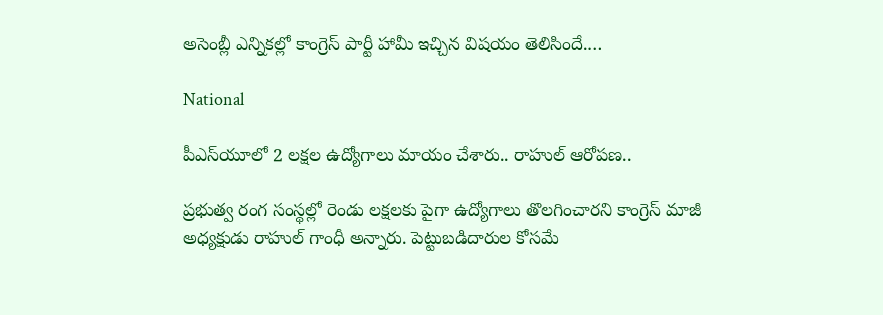అసెంబ్లీ ఎన్నికల్లో కాంగ్రెస్ పార్టీ హామీ ఇచ్చిన విషయం తెలిసిందే.…

National

పీఎస్‍యూలో 2 లక్షల ఉద్యోగాలు మాయం చేశారు.. రాహుల్ ఆరోపణ..

ప్రభుత్వ రంగ సంస్థల్లో రెండు లక్షలకు పైగా ఉద్యోగాలు తొలగించారని కాంగ్రెస్ మాజీ అధ్యక్షుడు రాహుల్ గాంధీ అన్నారు. పెట్టుబడిదారుల కోసమే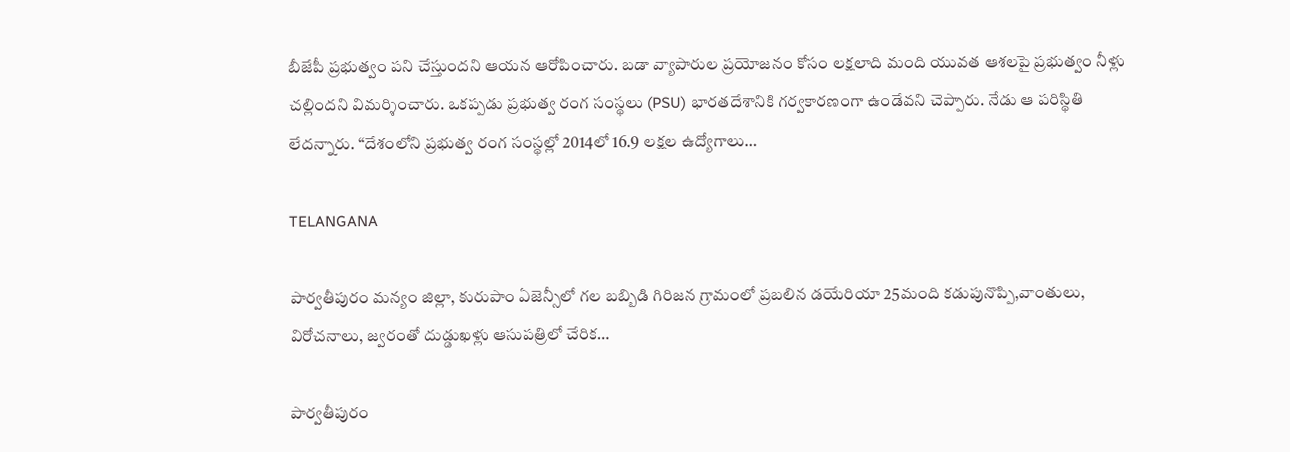బీజేపీ ప్రభుత్వం పని చేస్తుందని ఆయన ఆరోపించారు. బడా వ్యాపారుల ప్రయోజనం కోసం లక్షలాది మంది యువత ఆశలపై ప్రభుత్వం నీళ్లు చల్లిందని విమర్శించారు. ఒకప్పడు ప్రభుత్వ రంగ సంస్థలు (PSU) భారతదేశానికి గర్వకారణంగా ఉండేవని చెప్పారు. నేడు ఆ పరిస్థితి లేదన్నారు. “దేశంలోని ప్రభుత్వ రంగ సంస్థల్లో 2014లో 16.9 లక్షల ఉద్యోగాలు…

TELANGANA

పార్వతీపురం మన్యం జిల్లా, కురుపాం ఏజెన్సీలో గల బబ్బిడి గిరిజన గ్రామంలో ప్రబలిన డయేరియా 25మంది కడుపునొప్పి,వాంతులు, విరోచనాలు, జ్వరంతో దుడ్డుఖళ్లు ఆసుపత్రిలో చేరిక…

పార్వతీపురం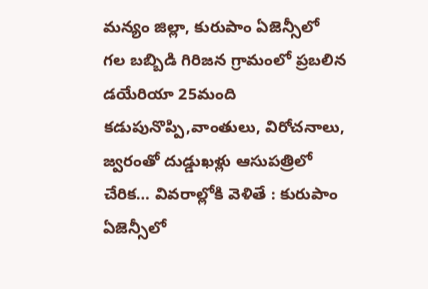మన్యం జిల్లా, కురుపాం ఏజెన్సీలో గల బబ్బిడి గిరిజన గ్రామంలో ప్రబలిన డయేరియా 25మంది కడుపునొప్పి,వాంతులు, విరోచనాలు, జ్వరంతో దుడ్డుఖళ్లు ఆసుపత్రిలో చేరిక… వివరాల్లోకి వెళితే : కురుపాం ఏజెన్సీలో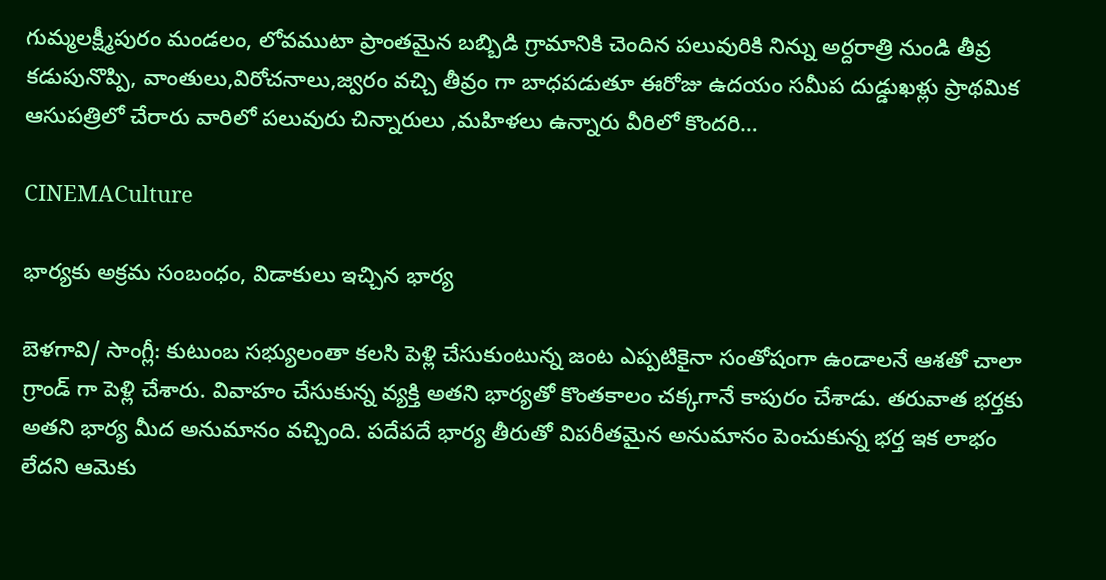గుమ్మలక్ష్మీపురం మండలం, లోవముటా ప్రాంతమైన బబ్బిడి గ్రామానికి చెందిన పలువురికి నిన్ను అర్దరాత్రి నుండి తీవ్ర కడుపునొప్పి, వాంతులు,విరోచనాలు,జ్వరం వచ్చి తీవ్రం గా బాధపడుతూ ఈరోజు ఉదయం సమీప దుడ్డుఖళ్లు ప్రాథమిక ఆసుపత్రిలో చేరారు వారిలో పలువురు చిన్నారులు ,మహిళలు ఉన్నారు వీరిలో కొందరి…

CINEMACulture

భార్యకు అక్రమ సంబంధం, విడాకులు ఇచ్చిన భార్య

బెళగావి/ సాంగ్లీ: కుటుంబ సభ్యులంతా కలసి పెళ్లి చేసుకుంటున్న జంట ఎప్పటికైనా సంతోషంగా ఉండాలనే ఆశతో చాలా గ్రాండ్ గా పెళ్లి చేశారు. వివాహం చేసుకున్న వ్యక్తి అతని భార్యతో కొంతకాలం చక్కగానే కాపురం చేశాడు. తరువాత భర్తకు అతని భార్య మీద అనుమానం వచ్చింది. పదేపదే భార్య తీరుతో విపరీతమైన అనుమానం పెంచుకున్న భర్త ఇక లాభం లేదని ఆమెకు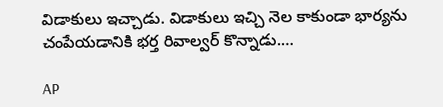విడాకులు ఇచ్చాడు. విడాకులు ఇచ్చి నెల కాకుండా భార్యను చంపేయడానికి భర్త రివాల్వర్ కొన్నాడు.…

AP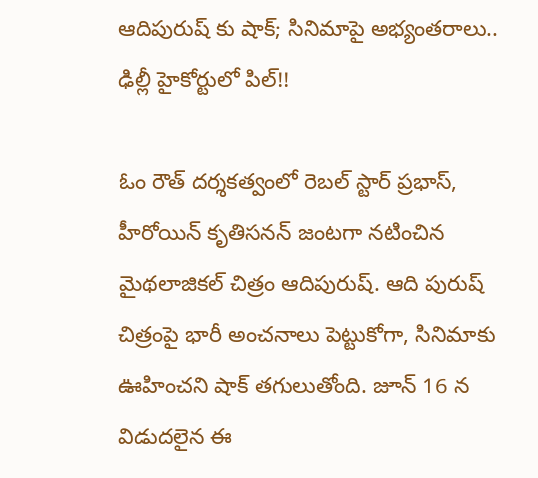ఆదిపురుష్ కు షాక్; సినిమాపై అభ్యంతరాలు.. ఢిల్లీ హైకోర్టులో పిల్!!

ఓం రౌత్ దర్శకత్వంలో రెబల్ స్టార్ ప్రభాస్, హీరోయిన్ కృతిసనన్ జంటగా నటించిన మైథలాజికల్ చిత్రం ఆదిపురుష్. ఆది పురుష్ చిత్రంపై భారీ అంచనాలు పెట్టుకోగా, సినిమాకు ఊహించని షాక్ తగులుతోంది. జూన్ 16 న విడుదలైన ఈ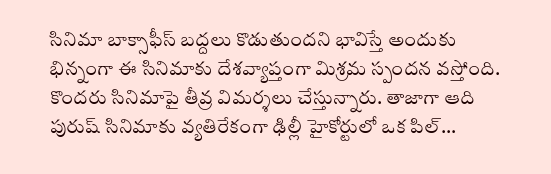సినిమా బాక్సాఫీస్ బద్దలు కొడుతుందని భావిస్తే అందుకు భిన్నంగా ఈ సినిమాకు దేశవ్యాప్తంగా మిశ్రమ స్పందన వస్తోంది. కొందరు సినిమాపై తీవ్ర విమర్శలు చేస్తున్నారు. తాజాగా ఆది పురుష్ సినిమాకు వ్యతిరేకంగా ఢిల్లీ హైకోర్టులో ఒక పిల్…